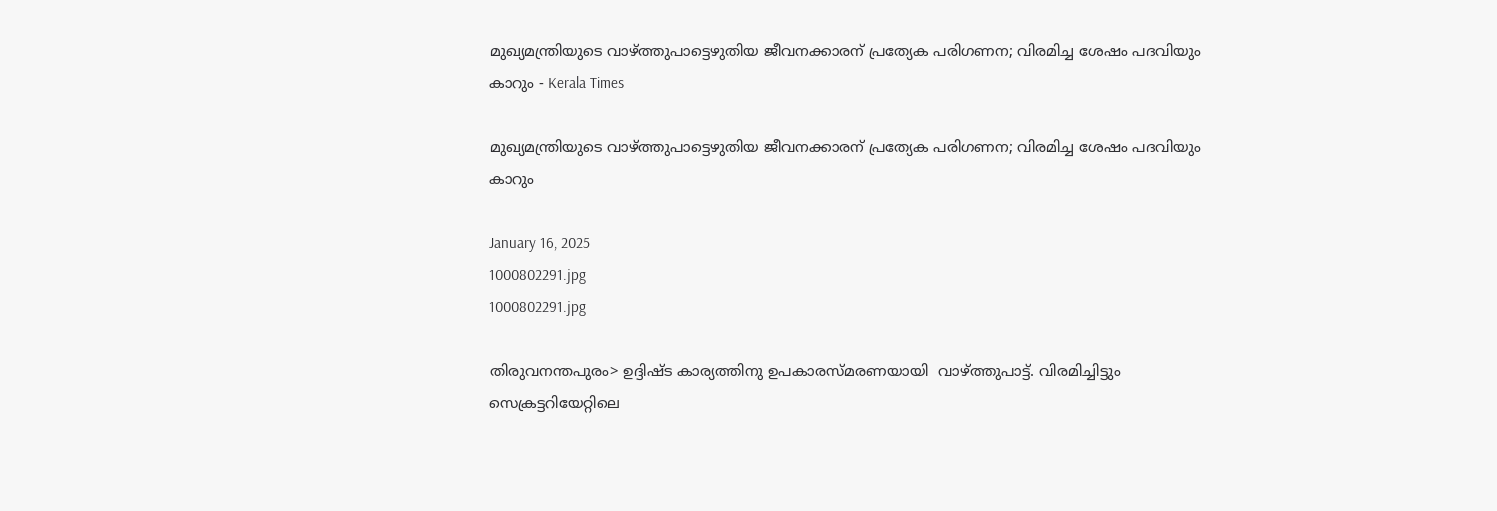മുഖ്യമന്ത്രിയുടെ വാഴ്ത്തുപാട്ടെഴുതിയ ജീവനക്കാരന് പ്രത്യേക പരിഗണന; വിരമിച്ച ശേഷം പദവിയും കാറും - Kerala Times

മുഖ്യമന്ത്രിയുടെ വാഴ്ത്തുപാട്ടെഴുതിയ ജീവനക്കാരന് പ്രത്യേക പരിഗണന; വിരമിച്ച ശേഷം പദവിയും കാറും

January 16, 2025
1000802291.jpg
1000802291.jpg

തിരുവനന്തപുരം> ഉദ്ദിഷ്ട കാര്യത്തിനു ഉപകാരസ്മരണയായി  വാഴ്ത്തുപാട്ട്. വിരമിച്ചിട്ടും സെക്രട്ടറിയേറ്റിലെ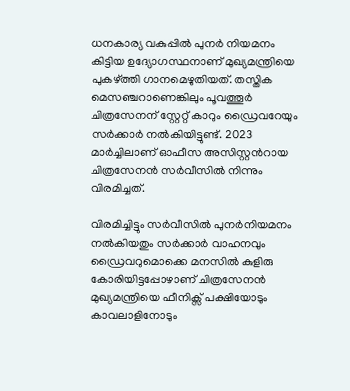ധനകാര്യ വകുപ്പിൽ പുനർ നിയമനം കിട്ടിയ ഉദ്യോഗസ്ഥനാണ് മുഖ്യമന്ത്രിയെ പുകഴ്ത്തി ഗാനമെഴുതിയത്. തസ്തിക മെസഞ്ചറാണെങ്കിലും പൂവത്തൂർ ചിത്രസേനന് സ്റ്റേറ്റ് കാറും ഡ്രൈവറേയും സർക്കാർ നൽകിയിട്ടുണ്ട്. 2023 മാർച്ചിലാണ് ഓഫീസ അസിസ്റ്റന്‍റായ ചിത്രസേനൻ സർവീസിൽ നിന്നും വിരമിച്ചത്.

വിരമിച്ചിട്ടും സർവീസിൽ പുനർനിയമനം നൽകിയതും സർക്കാർ വാഹനവും ഡ്രൈവറുമൊക്കെ മനസിൽ കുളിരു കോരിയിട്ടപ്പോഴാണ് ചിത്രസേനൻ മുഖ്യമന്ത്രിയെ ഫീനിക്സ് പക്ഷിയോടും കാവലാളിനോടും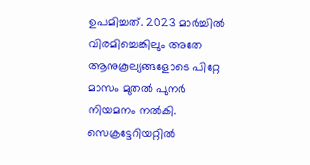ഉപമിച്ചത്. 2023 മാർച്ചിൽ വിരമിച്ചെങ്കിലും അതേ ആനുകൂല്യങ്ങളോടെ പിറ്റേ മാസം മുതൽ പുനർ നിയമനം നൽകി. സെക്രട്ടേറിയറ്റിൽ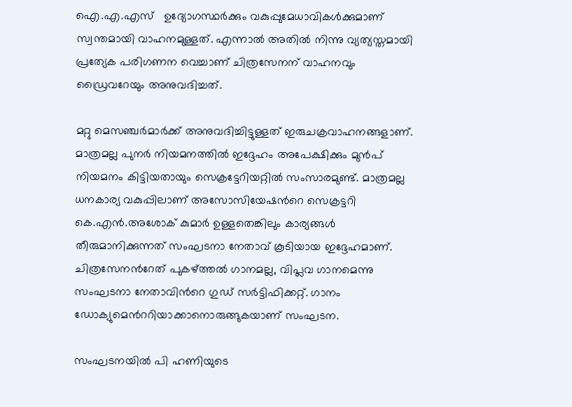ഐ.എ.എസ്   ഉദ്യോഗസ്ഥർക്കും വകുപ്പുമേധാവികൾക്കുമാണ് സ്വന്തമായി വാഹനമുള്ളത്. എന്നാൽ അതിൽ നിന്നു വ്യത്യസ്തമായി പ്രത്യേക പരിഗണന വെച്ചാണ് ചിത്രസേനന് വാഹനവും ഡ്രൈവറേയും അനുവദിച്ചത്.

മറ്റു മെസഞ്ചർമാർക്ക് അനുവദിച്ചിട്ടുള്ളത് ഇരുചക്രവാഹനങ്ങളാണ്. മാത്രമല്ല പുനർ നിയമനത്തിൽ ഇദ്ദേഹം അപേക്ഷിക്കും മുൻപ് നിയമനം കിട്ടിയതായും സെക്രട്ടേറിയറ്റിൽ സംസാരമുണ്ട്. മാത്രമല്ല ധനകാര്യ വകുപ്പിലാണ് അസോസിയേഷന്‍റെ സെക്രട്ടറി കെ.എൻ.അശോക് കുമാർ ഉള്ളതെങ്കിലും കാര്യങ്ങൾ തീരുമാനിക്കുന്നത് സംഘടനാ നേതാവ് കൂടിയായ ഇദ്ദേഹമാണ്. ചിത്രസേനന്‍റേത് പുകഴ്ത്തൽ ഗാനമല്ല, വിപ്ലവ ഗാനമെന്നു സംഘടനാ നേതാവിന്‍റെ ഗുഡ് സർട്ടിഫിക്കറ്റ്. ഗാനം ഡോക്യുമെന്‍ററിയാക്കാനൊരുങ്ങുകയാണ് സംഘടന.

സംഘടനയിൽ പി ഹണിയുടെ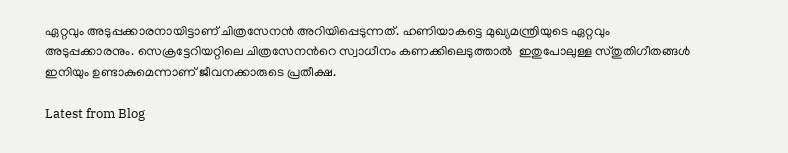ഏറ്റവും അടുപ്പക്കാരനായിട്ടാണ് ചിത്രസേനൻ അറിയിപ്പെടുന്നത്. ഹണിയാകട്ടെ മുഖ്യമന്ത്രിയുടെ ഏറ്റവും അടുപ്പക്കാരനും. സെക്രട്ടേറിയറ്റിലെ ചിത്രസേനന്‍റെ സ്വാധീനം കണക്കിലെടുത്താൽ  ഇതുപോലുള്ള സ്തുതിഗീതങ്ങൾ ഇനിയും ഉണ്ടാകുമെന്നാണ് ജീവനക്കാരുടെ പ്രതീക്ഷ.

Latest from Blog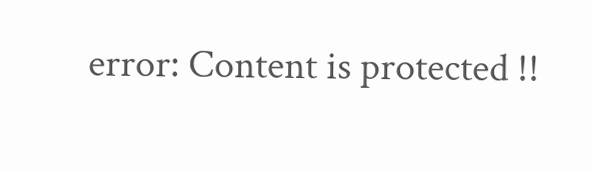error: Content is protected !!